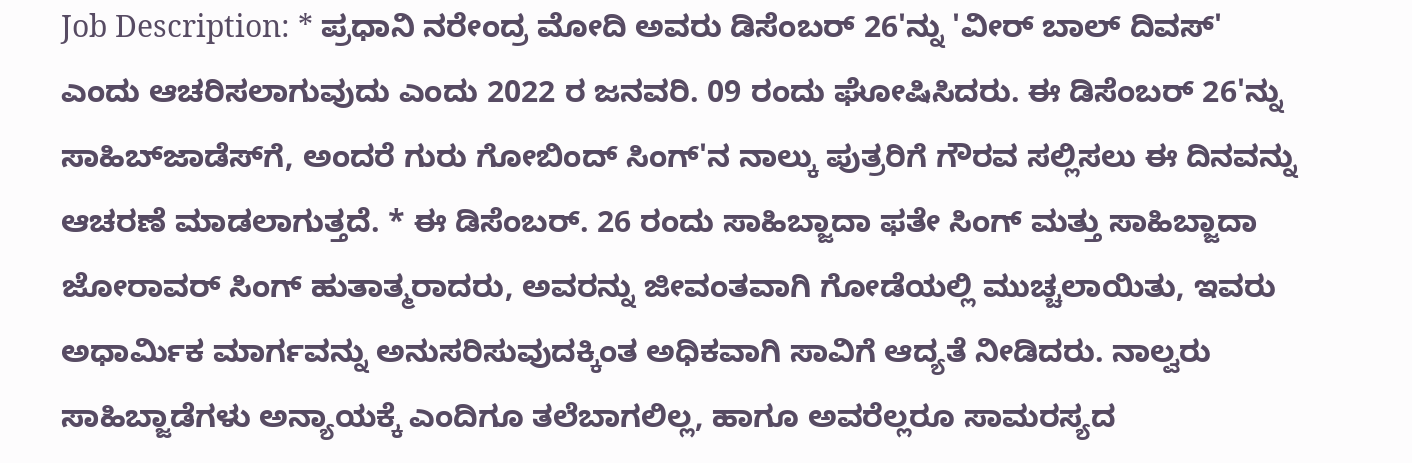Job Description: * ಪ್ರಧಾನಿ ನರೇಂದ್ರ ಮೋದಿ ಅವರು ಡಿಸೆಂಬರ್ 26'ನ್ನು 'ವೀರ್ ಬಾಲ್ ದಿವಸ್' ಎಂದು ಆಚರಿಸಲಾಗುವುದು ಎಂದು 2022 ರ ಜನವರಿ. 09 ರಂದು ಘೋಷಿಸಿದರು. ಈ ಡಿಸೆಂಬರ್ 26'ನ್ನು ಸಾಹಿಬ್‌ಜಾಡೆಸ್‌ಗೆ, ಅಂದರೆ ಗುರು ಗೋಬಿಂದ್ ಸಿಂಗ್‌'ನ ನಾಲ್ಕು ಪುತ್ರರಿಗೆ ಗೌರವ ಸಲ್ಲಿಸಲು ಈ ದಿನವನ್ನು ಆಚರಣೆ ಮಾಡಲಾಗುತ್ತದೆ. * ಈ ಡಿಸೆಂಬರ್. 26 ರಂದು ಸಾಹಿಬ್ಜಾದಾ ಫತೇ ಸಿಂಗ್ ಮತ್ತು ಸಾಹಿಬ್ಜಾದಾ ಜೋರಾವರ್ ಸಿಂಗ್ ಹುತಾತ್ಮರಾದರು, ಅವರನ್ನು ಜೀವಂತವಾಗಿ ಗೋಡೆಯಲ್ಲಿ ಮುಚ್ಚಲಾಯಿತು, ಇವರು ಅಧಾರ್ಮಿಕ ಮಾರ್ಗವನ್ನು ಅನುಸರಿಸುವುದಕ್ಕಿಂತ ಅಧಿಕವಾಗಿ ಸಾವಿಗೆ ಆದ್ಯತೆ ನೀಡಿದರು. ನಾಲ್ವರು ಸಾಹಿಬ್ಜಾಡೆಗಳು ಅನ್ಯಾಯಕ್ಕೆ ಎಂದಿಗೂ ತಲೆಬಾಗಲಿಲ್ಲ, ಹಾಗೂ ಅವರೆಲ್ಲರೂ ಸಾಮರಸ್ಯದ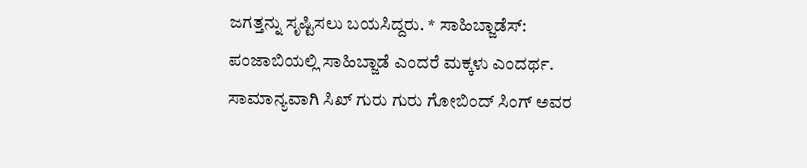ಜಗತ್ತನ್ನು ಸೃಷ್ಟಿಸಲು ಬಯಸಿದ್ದರು. * ಸಾಹಿಬ್ಜಾಡೆಸ್: ಪಂಜಾಬಿಯಲ್ಲಿ ಸಾಹಿಬ್ಜಾಡೆ ಎಂದರೆ ಮಕ್ಕಳು ಎಂದರ್ಥ. ಸಾಮಾನ್ಯವಾಗಿ ಸಿಖ್ ಗುರು ಗುರು ಗೋಬಿಂದ್ ಸಿಂಗ್ ಅವರ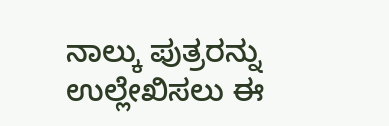ನಾಲ್ಕು ಪುತ್ರರನ್ನು ಉಲ್ಲೇಖಿಸಲು ಈ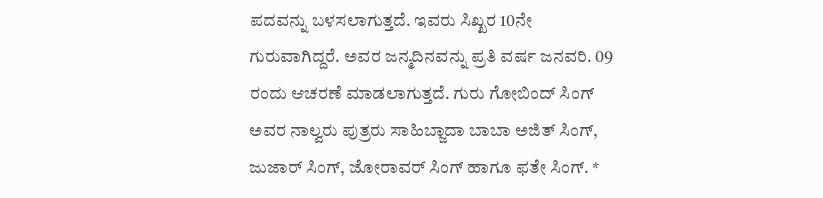ಪದವನ್ನು ಬಳಸಲಾಗುತ್ತದೆ. ಇವರು ಸಿಖ್ಖರ 10ನೇ ಗುರುವಾಗಿದ್ದರೆ. ಅವರ ಜನ್ಮದಿನವನ್ನು ಪ್ರತಿ ವರ್ಷ ಜನವರಿ. 09 ರಂದು ಆಚರಣೆ ಮಾಡಲಾಗುತ್ತದೆ. ಗುರು ಗೋಬಿಂದ್ ಸಿಂಗ್ ಅವರ ನಾಲ್ವರು ಪುತ್ರರು ಸಾಹಿಬ್ಜಾದಾ ಬಾಬಾ ಅಜಿತ್ ಸಿಂಗ್, ಜುಜಾರ್ ಸಿಂಗ್, ಜೋರಾವರ್ ಸಿಂಗ್ ಹಾಗೂ ಫತೇ ಸಿಂಗ್. *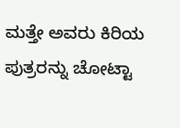ಮತ್ತೇ ಅವರು ಕಿರಿಯ ಪುತ್ರರನ್ನು ಚೋಟ್ಟಾ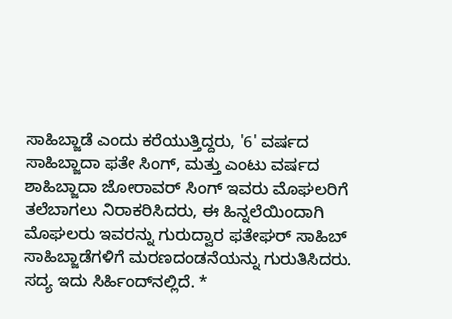ಸಾಹಿಬ್ಜಾಡೆ ಎಂದು ಕರೆಯುತ್ತಿದ್ದರು, '6' ವರ್ಷದ ಸಾಹಿಬ್ಜಾದಾ ಫತೇ ಸಿಂಗ್, ಮತ್ತು ಎಂಟು ವರ್ಷದ ಶಾಹಿಬ್ಜಾದಾ ಜೋರಾವರ್ ಸಿಂಗ್ ಇವರು ಮೊಘಲರಿಗೆ ತಲೆಬಾಗಲು ನಿರಾಕರಿಸಿದರು, ಈ ಹಿನ್ನಲೆಯಿಂದಾಗಿ ಮೊಘಲರು ಇವರನ್ನು ಗುರುದ್ವಾರ ಫತೇಘರ್ ಸಾಹಿಬ್ ಸಾಹಿಬ್ಜಾಡೆಗಳಿಗೆ ಮರಣದಂಡನೆಯನ್ನು ಗುರುತಿಸಿದರು. ಸದ್ಯ ಇದು ಸಿರ್ಹಿಂದ್‌ನಲ್ಲಿದೆ. *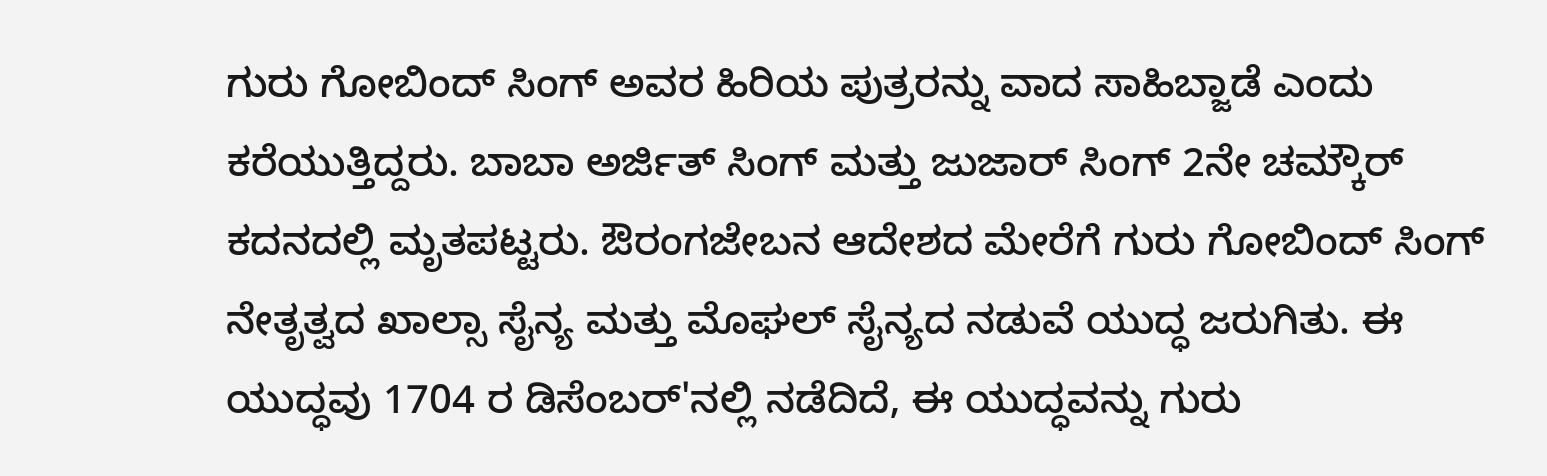ಗುರು ಗೋಬಿಂದ್ ಸಿಂಗ್ ಅವರ ಹಿರಿಯ ಪುತ್ರರನ್ನು ವಾದ ಸಾಹಿಬ್ಜಾಡೆ ಎಂದು ಕರೆಯುತ್ತಿದ್ದರು. ಬಾಬಾ ಅರ್ಜಿತ್ ಸಿಂಗ್ ಮತ್ತು ಜುಜಾರ್ ಸಿಂಗ್ 2ನೇ ಚಮ್ಕೌರ್ ಕದನದಲ್ಲಿ ಮೃತಪಟ್ಟರು. ಔರಂಗಜೇಬನ ಆದೇಶದ ಮೇರೆಗೆ ಗುರು ಗೋಬಿಂದ್ ಸಿಂಗ್ ನೇತೃತ್ವದ ಖಾಲ್ಸಾ ಸೈನ್ಯ ಮತ್ತು ಮೊಘಲ್ ಸೈನ್ಯದ ನಡುವೆ ಯುದ್ಧ ಜರುಗಿತು. ಈ ಯುದ್ಧವು 1704 ರ ಡಿಸೆಂಬರ್'ನಲ್ಲಿ ನಡೆದಿದೆ, ಈ ಯುದ್ಧವನ್ನು ಗುರು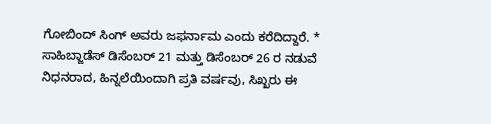ಗೋಬಿಂದ್ ಸಿಂಗ್ ಅವರು ಜಫರ್ನಾಮ ಎಂದು ಕರೆದಿದ್ದಾರೆ. * ಸಾಹಿಬ್ಜಾಡೆಸ್ ಡಿಸೆಂಬರ್ 21 ಮತ್ತು ಡಿಸೆಂಬರ್ 26 ರ ನಡುವೆ ನಿಧನರಾದ, ಹಿನ್ನಲೆಯಿಂದಾಗಿ ಪ್ರತಿ ವರ್ಷವು, ಸಿಖ್ಖರು ಈ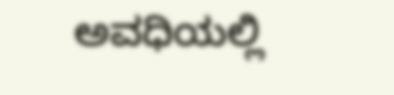ಅವಧಿಯಲ್ಲಿ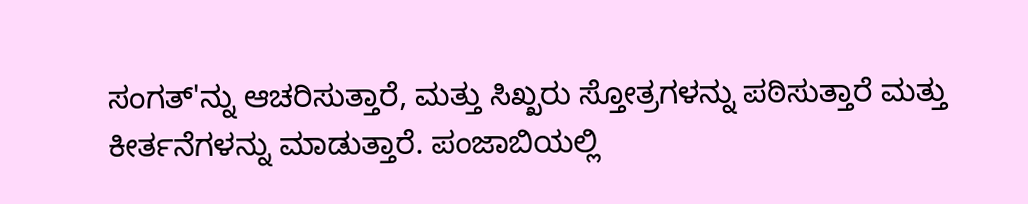ಸಂಗತ್'ನ್ನು ಆಚರಿಸುತ್ತಾರೆ, ಮತ್ತು ಸಿಖ್ಖರು ಸ್ತೋತ್ರಗಳನ್ನು ಪಠಿಸುತ್ತಾರೆ ಮತ್ತು ಕೀರ್ತನೆಗಳನ್ನು ಮಾಡುತ್ತಾರೆ. ಪಂಜಾಬಿಯಲ್ಲಿ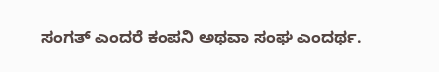ಸಂಗತ್ ಎಂದರೆ ಕಂಪನಿ ಅಥವಾ ಸಂಘ ಎಂದರ್ಥ.